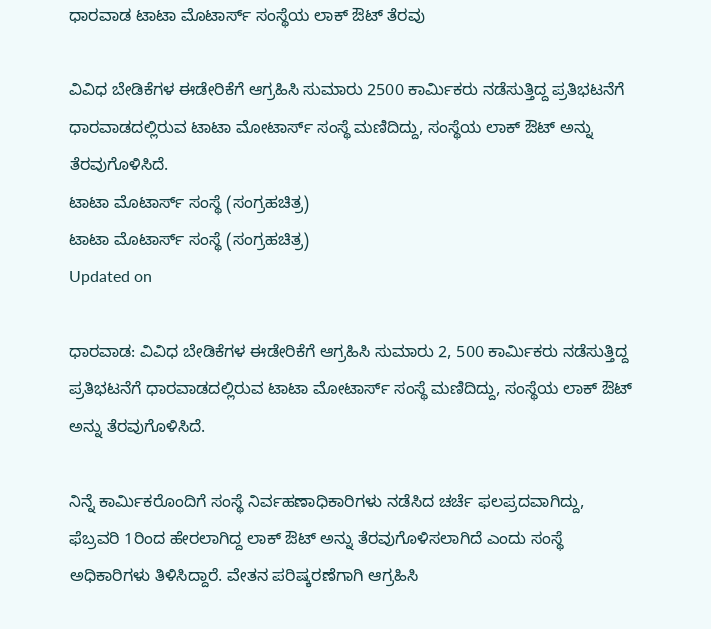ಧಾರವಾಡ ಟಾಟಾ ಮೊಟಾರ್ಸ್ ಸಂಸ್ಥೆಯ ಲಾಕ್ ಔಟ್ ತೆರವು

ವಿವಿಧ ಬೇಡಿಕೆಗಳ ಈಡೇರಿಕೆಗೆ ಆಗ್ರಹಿಸಿ ಸುಮಾರು 2500 ಕಾರ್ಮಿಕರು ನಡೆಸುತ್ತಿದ್ದ ಪ್ರತಿಭಟನೆಗೆ ಧಾರವಾಡದಲ್ಲಿರುವ ಟಾಟಾ ಮೋಟಾರ್ಸ್ ಸಂಸ್ಥೆ ಮಣಿದಿದ್ದು, ಸಂಸ್ಥೆಯ ಲಾಕ್ ಔಟ್ ಅನ್ನು ತೆರವುಗೊಳಿಸಿದೆ.
ಟಾಟಾ ಮೊಟಾರ್ಸ್ ಸಂಸ್ಥೆ (ಸಂಗ್ರಹಚಿತ್ರ)
ಟಾಟಾ ಮೊಟಾರ್ಸ್ ಸಂಸ್ಥೆ (ಸಂಗ್ರಹಚಿತ್ರ)
Updated on

ಧಾರವಾಡ: ವಿವಿಧ ಬೇಡಿಕೆಗಳ ಈಡೇರಿಕೆಗೆ ಆಗ್ರಹಿಸಿ ಸುಮಾರು 2, 500 ಕಾರ್ಮಿಕರು ನಡೆಸುತ್ತಿದ್ದ ಪ್ರತಿಭಟನೆಗೆ ಧಾರವಾಡದಲ್ಲಿರುವ ಟಾಟಾ ಮೋಟಾರ್ಸ್ ಸಂಸ್ಥೆ ಮಣಿದಿದ್ದು, ಸಂಸ್ಥೆಯ ಲಾಕ್ ಔಟ್ ಅನ್ನು ತೆರವುಗೊಳಿಸಿದೆ.

ನಿನ್ನೆ ಕಾರ್ಮಿಕರೊಂದಿಗೆ ಸಂಸ್ಥೆ ನಿರ್ವಹಣಾಧಿಕಾರಿಗಳು ನಡೆಸಿದ ಚರ್ಚೆ ಫಲಪ್ರದವಾಗಿದ್ದು, ಫೆಬ್ರವರಿ 1ರಿಂದ ಹೇರಲಾಗಿದ್ದ ಲಾಕ್ ಔಟ್ ಅನ್ನು ತೆರವುಗೊಳಿಸಲಾಗಿದೆ ಎಂದು ಸಂಸ್ಥೆ  ಅಧಿಕಾರಿಗಳು ತಿಳಿಸಿದ್ದಾರೆ. ವೇತನ ಪರಿಷ್ಕರಣೆಗಾಗಿ ಆಗ್ರಹಿಸಿ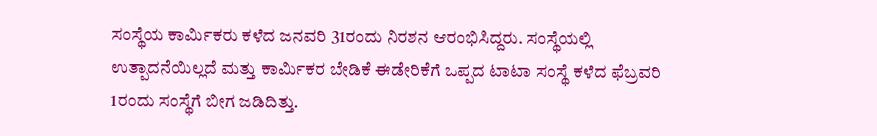ಸಂಸ್ಥೆಯ ಕಾರ್ಮಿಕರು ಕಳೆದ ಜನವರಿ 31ರಂದು ನಿರಶನ ಆರಂಭಿಸಿದ್ದರು. ಸಂಸ್ಥೆಯಲ್ಲಿ ಉತ್ಪಾದನೆಯಿಲ್ಲದೆ ಮತ್ತು ಕಾರ್ಮಿಕರ ಬೇಡಿಕೆ ಈಡೇರಿಕೆಗೆ ಒಪ್ಪದ ಟಾಟಾ ಸಂಸ್ಥೆ ಕಳೆದ ಫೆಬ್ರವರಿ 1ರಂದು ಸಂಸ್ಥೆಗೆ ಬೀಗ ಜಡಿದಿತ್ತು.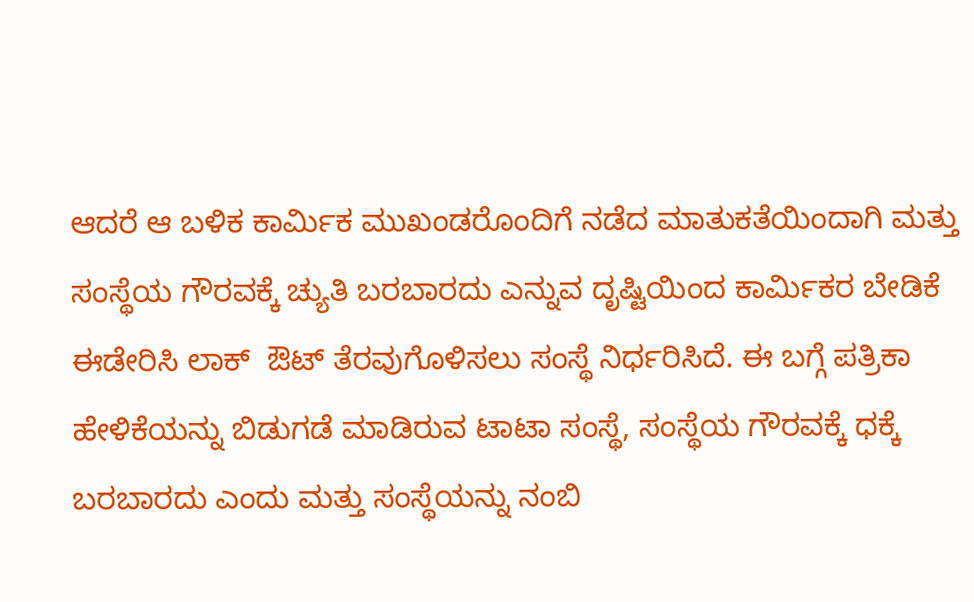ಆದರೆ ಆ ಬಳಿಕ ಕಾರ್ಮಿಕ ಮುಖಂಡರೊಂದಿಗೆ ನಡೆದ ಮಾತುಕತೆಯಿಂದಾಗಿ ಮತ್ತು ಸಂಸ್ಥೆಯ ಗೌರವಕ್ಕೆ ಚ್ಯುತಿ ಬರಬಾರದು ಎನ್ನುವ ದೃಷ್ಟಿಯಿಂದ ಕಾರ್ಮಿಕರ ಬೇಡಿಕೆ ಈಡೇರಿಸಿ ಲಾಕ್  ಔಟ್ ತೆರವುಗೊಳಿಸಲು ಸಂಸ್ಥೆ ನಿರ್ಧರಿಸಿದೆ. ಈ ಬಗ್ಗೆ ಪತ್ರಿಕಾ ಹೇಳಿಕೆಯನ್ನು ಬಿಡುಗಡೆ ಮಾಡಿರುವ ಟಾಟಾ ಸಂಸ್ಥೆ, ಸಂಸ್ಥೆಯ ಗೌರವಕ್ಕೆ ಧಕ್ಕೆ ಬರಬಾರದು ಎಂದು ಮತ್ತು ಸಂಸ್ಥೆಯನ್ನು ನಂಬಿ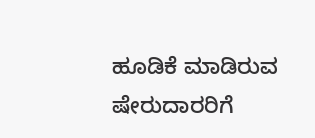ಹೂಡಿಕೆ ಮಾಡಿರುವ ಷೇರುದಾರರಿಗೆ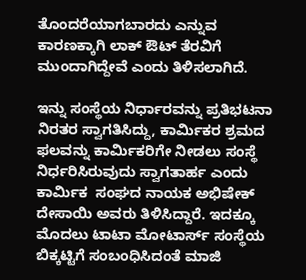ತೊಂದರೆಯಾಗಬಾರದು ಎನ್ನುವ ಕಾರಣಕ್ಕಾಗಿ ಲಾಕ್ ಔಟ್ ತೆರವಿಗೆ ಮುಂದಾಗಿದ್ದೇವೆ ಎಂದು ತಿಳಿಸಲಾಗಿದೆ.

ಇನ್ನು ಸಂಸ್ಥೆಯ ನಿರ್ಧಾರವನ್ನು ಪ್ರತಿಭಟನಾ ನಿರತರ ಸ್ವಾಗತಿಸಿದ್ದು, ಕಾರ್ಮಿಕರ ಶ್ರಮದ ಫಲವನ್ನು ಕಾರ್ಮಿಕರಿಗೇ ನೀಡಲು ಸಂಸ್ಥೆ ನಿರ್ಧರಿಸಿರುವುದು ಸ್ವಾಗತಾರ್ಹ ಎಂದು ಕಾರ್ಮಿಕ  ಸಂಘದ ನಾಯಕ ಅಭಿಷೇಕ್ ದೇಸಾಯಿ ಅವರು ತಿಳಿಸಿದ್ದಾರೆ. ಇದಕ್ಕೂ ಮೊದಲು ಟಾಟಾ ಮೋಟಾರ್ಸ್ ಸಂಸ್ಥೆಯ ಬಿಕ್ಕಟ್ಟಿಗೆ ಸಂಬಂಧಿಸಿದಂತೆ ಮಾಜಿ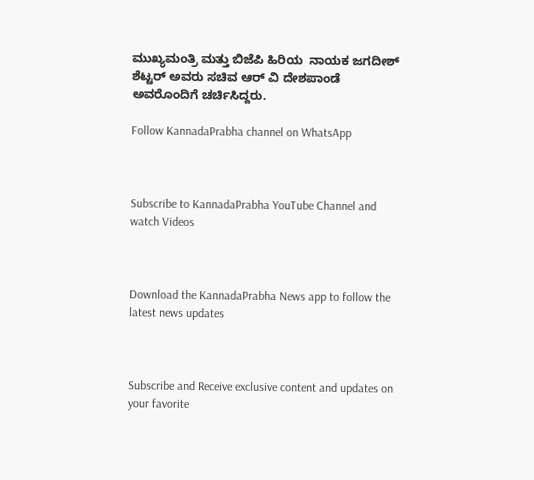ಮುಖ್ಯಮಂತ್ರಿ ಮತ್ತು ಬಿಜೆಪಿ ಹಿರಿಯ  ನಾಯಕ ಜಗದೀಶ್ ಶೆಟ್ಟರ್ ಅವರು ಸಚಿವ ಆರ್ ವಿ ದೇಶಪಾಂಡೆ ಅವರೊಂದಿಗೆ ಚರ್ಚಿಸಿದ್ದರು.

Follow KannadaPrabha channel on WhatsApp



Subscribe to KannadaPrabha YouTube Channel and watch Videos



Download the KannadaPrabha News app to follow the latest news updates



Subscribe and Receive exclusive content and updates on your favorite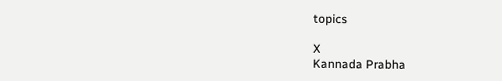topics

X
Kannada Prabha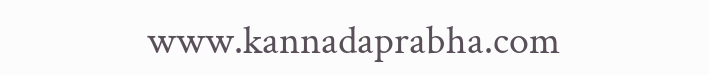www.kannadaprabha.com